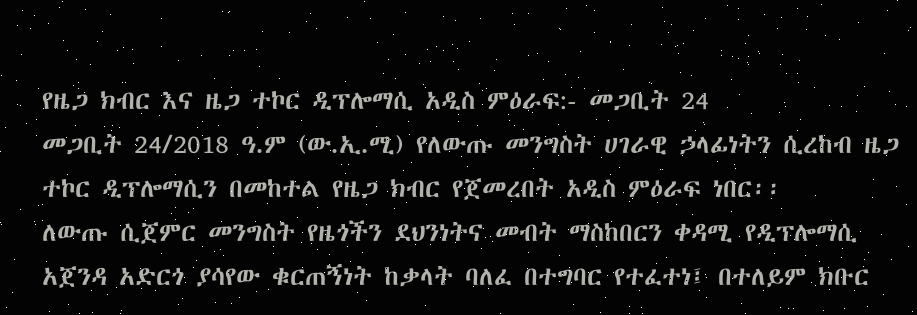የዜጋ ክብር እና ዜጋ ተኮር ዲፕሎማሲ አዲስ ምዕራፍ:- መጋቢት 24
መጋቢት 24/2018 ዓ.ም (ው.ኢ.ሚ) የለውጡ መንግስት ሀገራዊ ኃላፊነትን ሲረከብ ዜጋ ተኮር ዲፕሎማሲን በመከተል የዜጋ ክብር የጀመረበት አዲስ ምዕራፍ ነበር፡፡
ለውጡ ሲጀምር መንግስት የዜጎችን ደህንነትና መብት ማስከበርን ቀዳሚ የዲፕሎማሲ አጀንዳ አድርጎ ያሳየው ቁርጠኝነት ከቃላት ባለፈ በተግባር የተፈተነ፤ በተለይም ክቡር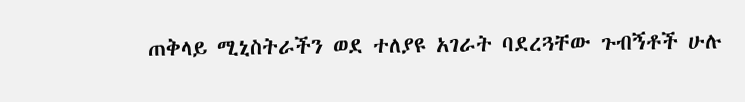ጠቅላይ ሚኒስትራችን ወደ ተለያዩ አገራት ባደረጓቸው ጉብኝቶች ሁሉ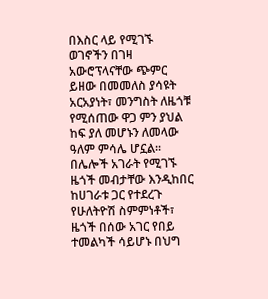በእስር ላይ የሚገኙ ወገኖችን በገዛ አውሮፕላናቸው ጭምር ይዘው በመመለስ ያሳዩት አርአያነት፣ መንግስት ለዜጎቹ የሚሰጠው ዋጋ ምን ያህል ከፍ ያለ መሆኑን ለመላው ዓለም ምሳሌ ሆኗል፡፡
በሌሎች አገራት የሚገኙ ዜጎች መብታቸው እንዲከበር ከሀገራቱ ጋር የተደረጉ የሁለትዮሽ ስምምነቶች፣ ዜጎች በሰው አገር የበይ ተመልካች ሳይሆኑ በህግ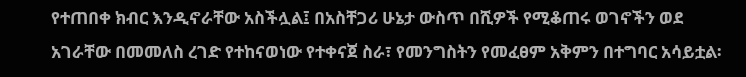የተጠበቀ ክብር እንዲኖራቸው አስችሏል፤ በአስቸጋሪ ሁኔታ ውስጥ በሺዎች የሚቆጠሩ ወገኖችን ወደ አገራቸው በመመለስ ረገድ የተከናወነው የተቀናጀ ስራ፣ የመንግስትን የመፈፀም አቅምን በተግባር አሳይቷል፡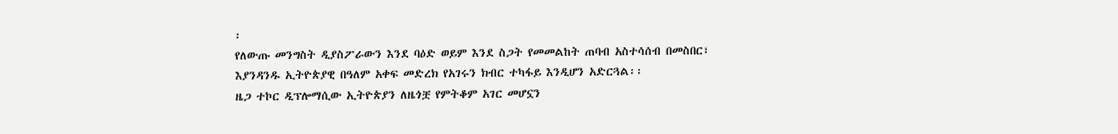፡
የለውጡ መንግስት ዲያስፖራውን እንደ ባዕድ ወይም እንደ ስጋት የመመልከት ጠባብ አስተሳሰብ በመስበር፣ እያንዳንዱ ኢትዮጵያዊ በዓለም አቀፍ መድረክ የአገሩን ክብር ተካፋይ እንዲሆን አድርጓል፡፡
ዜጋ ተኮር ዲፕሎማሲው ኢትዮጵያን ለዜጎቿ የምትቆም አገር መሆኗን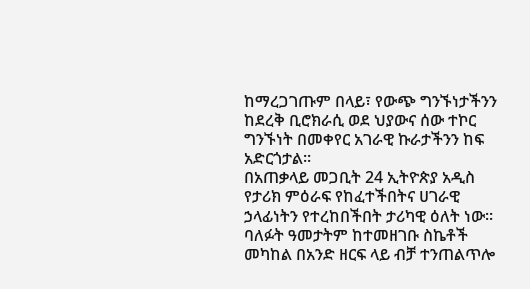ከማረጋገጡም በላይ፣ የውጭ ግንኙነታችንን ከደረቅ ቢሮክራሲ ወደ ህያውና ሰው ተኮር ግንኙነት በመቀየር አገራዊ ኩራታችንን ከፍ አድርጎታል፡፡
በአጠቃላይ መጋቢት 24 ኢትዮጵያ አዲስ የታሪክ ምዕራፍ የከፈተችበትና ሀገራዊ ኃላፊነትን የተረከበችበት ታሪካዊ ዕለት ነው፡፡ ባለፉት ዓመታትም ከተመዘገቡ ስኬቶች መካከል በአንድ ዘርፍ ላይ ብቻ ተንጠልጥሎ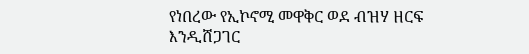የነበረው የኢኮኖሚ መዋቅር ወደ ብዝሃ ዘርፍ እንዲሸጋገር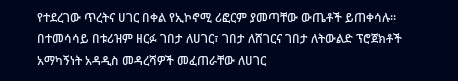የተደረገው ጥረትና ሀገር በቀል የኢኮኖሚ ሪፎርም ያመጣቸው ውጤቶች ይጠቀሳሉ፡፡
በተመሳሳይ በቱሪዝም ዘርፉ ገበታ ለሀገር፣ ገበታ ለሸገርና ገበታ ለትውልድ ፕሮጀክቶች አማካኝነት አዳዲስ መዳረሻዎች መፈጠራቸው ለሀገር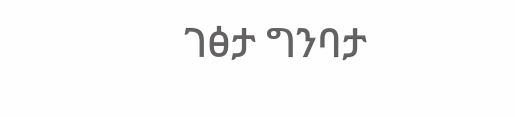ገፅታ ግንባታ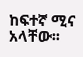ከፍተኛ ሚና አላቸው፡፡